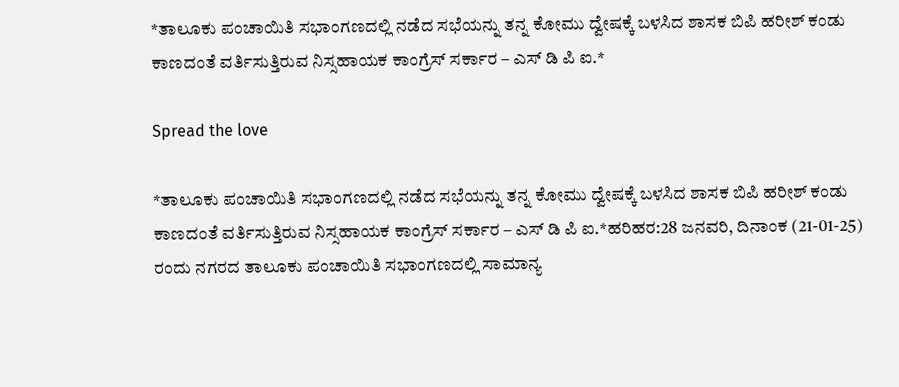*ತಾಲೂಕು ಪಂಚಾಯಿತಿ ಸಭಾಂಗಣದಲ್ಲಿ ನಡೆದ ಸಭೆಯನ್ನು ತನ್ನ ಕೋಮು ದ್ವೇಷಕ್ಕೆ ಬಳಸಿದ ಶಾಸಕ ಬಿಪಿ ಹರೀಶ್ ಕಂಡು ಕಾಣದಂತೆ ವರ್ತಿಸುತ್ತಿರುವ ನಿಸ್ಸಹಾಯಕ ಕಾಂಗ್ರೆಸ್ ಸರ್ಕಾರ – ಎಸ್ ಡಿ ಪಿ ಐ.*

Spread the love

*ತಾಲೂಕು ಪಂಚಾಯಿತಿ ಸಭಾಂಗಣದಲ್ಲಿ ನಡೆದ ಸಭೆಯನ್ನು ತನ್ನ ಕೋಮು ದ್ವೇಷಕ್ಕೆ ಬಳಸಿದ ಶಾಸಕ ಬಿಪಿ ಹರೀಶ್ ಕಂಡು ಕಾಣದಂತೆ ವರ್ತಿಸುತ್ತಿರುವ ನಿಸ್ಸಹಾಯಕ ಕಾಂಗ್ರೆಸ್ ಸರ್ಕಾರ – ಎಸ್ ಡಿ ಪಿ ಐ.*ಹರಿಹರ:28 ಜನವರಿ, ದಿನಾಂಕ (21-01-25) ರಂದು ನಗರದ ತಾಲೂಕು ಪಂಚಾಯಿತಿ ಸಭಾಂಗಣದಲ್ಲಿ ಸಾಮಾನ್ಯ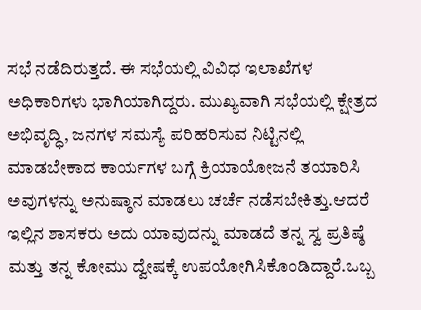ಸಭೆ ನಡೆದಿರುತ್ತದೆ. ಈ ಸಭೆಯಲ್ಲಿ ವಿವಿಧ ಇಲಾಖೆಗಳ ಅಧಿಕಾರಿಗಳು ಭಾಗಿಯಾಗಿದ್ದರು. ಮುಖ್ಯವಾಗಿ ಸಭೆಯಲ್ಲಿ ಕ್ಷೇತ್ರದ ಅಭಿವೃದ್ಧಿ, ಜನಗಳ ಸಮಸ್ಯೆ ಪರಿಹರಿಸುವ ನಿಟ್ಟಿನಲ್ಲಿ ಮಾಡಬೇಕಾದ ಕಾರ್ಯಗಳ ಬಗ್ಗೆ ಕ್ರಿಯಾಯೋಜನೆ ತಯಾರಿಸಿ ಅವುಗಳನ್ನು ಅನುಷ್ಠಾನ ಮಾಡಲು ಚರ್ಚೆ ನಡೆಸಬೇಕಿತ್ತು.ಆದರೆ ಇಲ್ಲಿನ ಶಾಸಕರು ಅದು ಯಾವುದನ್ನು ಮಾಡದೆ ತನ್ನ ಸ್ವ ಪ್ರತಿಷ್ಠೆ ಮತ್ತು ತನ್ನ ಕೋಮು ದ್ವೇಷಕ್ಕೆ ಉಪಯೋಗಿಸಿಕೊಂಡಿದ್ದಾರೆ.ಒಬ್ಬ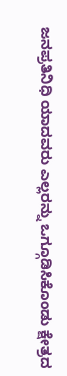ಜನಪ್ರತಿನಿಧಿ ಯಾದವರು ಎಲ್ಲರನ್ನು ಒಗ್ಗೂಡಿಸಿಕೊಂಡು ಕ್ಷೇತ್ರದ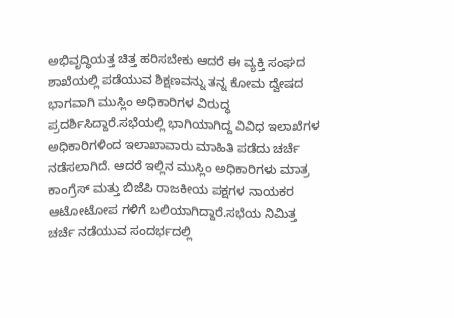ಅಭಿವೃದ್ಧಿಯತ್ತ ಚಿತ್ತ ಹರಿಸಬೇಕು ಆದರೆ ಈ ವ್ಯಕ್ತಿ ಸಂಘದ ಶಾಖೆಯಲ್ಲಿ ಪಡೆಯುವ ಶಿಕ್ಷಣವನ್ನು ತನ್ನ ಕೋಮ ದ್ವೇಷದ ಭಾಗವಾಗಿ ಮುಸ್ಲಿಂ ಅಧಿಕಾರಿಗಳ ವಿರುದ್ಧ ಪ್ರದರ್ಶಿಸಿದ್ದಾರೆ.ಸಭೆಯಲ್ಲಿ ಭಾಗಿಯಾಗಿದ್ದ ವಿವಿಧ ಇಲಾಖೆಗಳ ಅಧಿಕಾರಿಗಳಿಂದ ಇಲಾಖಾವಾರು ಮಾಹಿತಿ ಪಡೆದು ಚರ್ಚೆ ನಡೆಸಲಾಗಿದೆ. ಆದರೆ ಇಲ್ಲಿನ ಮುಸ್ಲಿಂ ಅಧಿಕಾರಿಗಳು ಮಾತ್ರ ಕಾಂಗ್ರೆಸ್ ಮತ್ತು ಬಿಜೆಪಿ ರಾಜಕೀಯ ಪಕ್ಷಗಳ ನಾಯಕರ ಆಟೋಟೋಪ ಗಳಿಗೆ ಬಲಿಯಾಗಿದ್ದಾರೆ.ಸಭೆಯ ನಿಮಿತ್ತ ಚರ್ಚೆ ನಡೆಯುವ ಸಂದರ್ಭದಲ್ಲಿ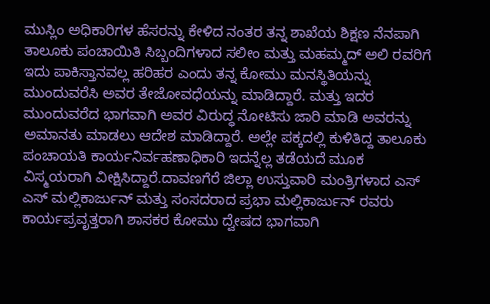ಮುಸ್ಲಿಂ ಅಧಿಕಾರಿಗಳ ಹೆಸರನ್ನು ಕೇಳಿದ ನಂತರ ತನ್ನ ಶಾಖೆಯ ಶಿಕ್ಷಣ ನೆನಪಾಗಿ ತಾಲೂಕು ಪಂಚಾಯಿತಿ ಸಿಬ್ಬಂದಿಗಳಾದ ಸಲೀಂ ಮತ್ತು ಮಹಮ್ಮದ್ ಅಲಿ ರವರಿಗೆ ಇದು ಪಾಕಿಸ್ತಾನವಲ್ಲ ಹರಿಹರ ಎಂದು ತನ್ನ ಕೋಮು ಮನಸ್ಥಿತಿಯನ್ನು ಮುಂದುವರೆಸಿ ಅವರ ತೇಜೋವಧೆಯನ್ನು ಮಾಡಿದ್ದಾರೆ. ಮತ್ತು ಇದರ ಮುಂದುವರೆದ ಭಾಗವಾಗಿ ಅವರ ವಿರುದ್ಧ ನೋಟಿಸು ಜಾರಿ ಮಾಡಿ ಅವರನ್ನು ಅಮಾನತು ಮಾಡಲು ಆದೇಶ ಮಾಡಿದ್ದಾರೆ. ಅಲ್ಲೇ ಪಕ್ಕದಲ್ಲಿ ಕುಳಿತಿದ್ದ ತಾಲೂಕು ಪಂಚಾಯತಿ ಕಾರ್ಯನಿರ್ವಹಣಾಧಿಕಾರಿ ಇದನ್ನೆಲ್ಲ ತಡೆಯದೆ ಮೂಕ ವಿಸ್ಮಯರಾಗಿ ವೀಕ್ಷಿಸಿದ್ದಾರೆ.ದಾವಣಗೆರೆ ಜಿಲ್ಲಾ ಉಸ್ತುವಾರಿ ಮಂತ್ರಿಗಳಾದ ಎಸ್ ಎಸ್ ಮಲ್ಲಿಕಾರ್ಜುನ್ ಮತ್ತು ಸಂಸದರಾದ ಪ್ರಭಾ ಮಲ್ಲಿಕಾರ್ಜುನ್ ರವರು ಕಾರ್ಯಪ್ರವೃತ್ತರಾಗಿ ಶಾಸಕರ ಕೋಮು ದ್ವೇಷದ ಭಾಗವಾಗಿ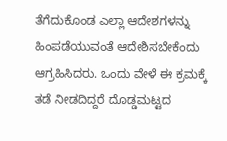ತೆಗೆದುಕೊಂಡ ಎಲ್ಲಾ ಆದೇಶಗಳನ್ನು ಹಿಂಪಡೆಯುವಂತೆ ಆದೇಶಿಸಬೇಕೆಂದು ಆಗ್ರಹಿಸಿದರು. ಒಂದು ವೇಳೆ ಈ ಕ್ರಮಕ್ಕೆ ತಡೆ ನೀಡದಿದ್ದರೆ ದೊಡ್ಡಮಟ್ಟದ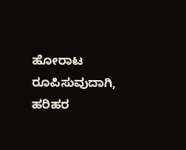ಹೋರಾಟ ರೂಪಿಸುವುದಾಗಿ, ಹರಿಹರ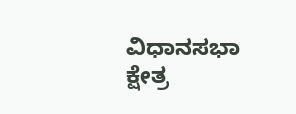ವಿಧಾನಸಭಾ ಕ್ಷೇತ್ರ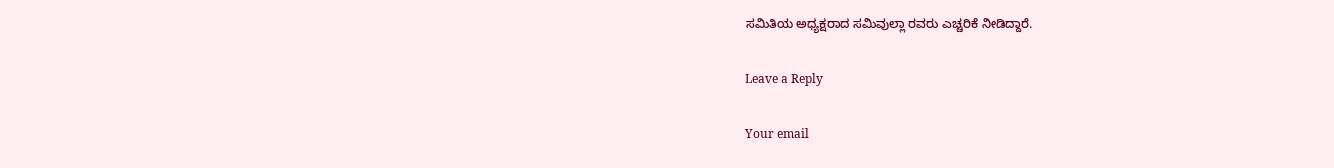ಸಮಿತಿಯ ಅಧ್ಯಕ್ಷರಾದ ಸಮಿವುಲ್ಲಾ ರವರು ಎಚ್ಚರಿಕೆ ನೀಡಿದ್ದಾರೆ.

Leave a Reply

Your email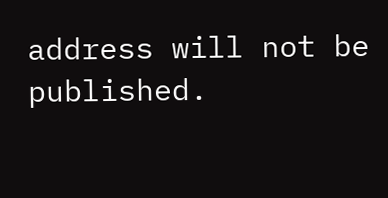address will not be published.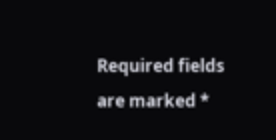Required fields are marked *